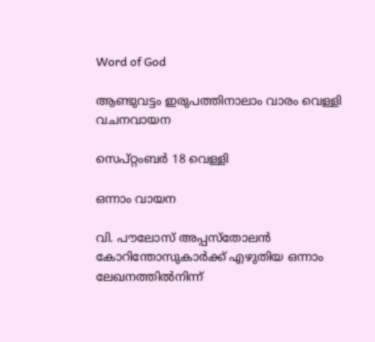Word of God

ആണ്ടുവട്ടം ഇരുപത്തിനാലാം വാരം വെള്ളി വചനവായന

സെപ്റ്റംബർ 18 വെള്ളി

ഒന്നാം വായന

വി. പൗലോസ് അപ്പസ്തോലൻ കോറിന്തോസുകാർക്ക് എഴുതിയ ഒന്നാം ലേഖനത്തിൽനിന്ന്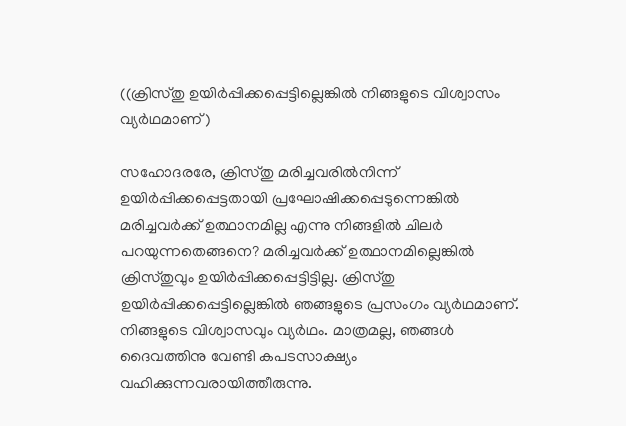((ക്രിസ്തു‌ ഉയിർപ്പിക്കപ്പെട്ടില്ലെങ്കിൽ നിങ്ങളുടെ വിശ്വാസം വ്യർഥമാണ്)

സഹോദരരേ, ക്രിസ്തു മരിച്ചവരിൽനിന്ന് ഉയിർപ്പിക്കപ്പെട്ടതായി പ്രഘോഷിക്കപ്പെടുന്നെങ്കിൽ മരിച്ചവർക്ക് ഉത്ഥാനമില്ല എന്നു നിങ്ങളിൽ ചിലർ പറയുന്നതെങ്ങനെ? മരിച്ചവർക്ക് ഉത്ഥാനമില്ലെങ്കിൽ ക്രിസ്‌തുവും ഉയിർപ്പിക്കപ്പെട്ടിട്ടില്ല. ക്രിസ്തു ഉയിർപ്പിക്കപ്പെട്ടില്ലെങ്കിൽ ഞങ്ങളുടെ പ്രസംഗം വ്യർഥമാണ്. നിങ്ങളുടെ വിശ്വാസവും വ്യർഥം. മാത്രമല്ല, ഞങ്ങൾ ദൈവത്തിനു വേണ്ടി കപടസാക്ഷ്യം വഹിക്കുന്നവരായിത്തീരുന്നു.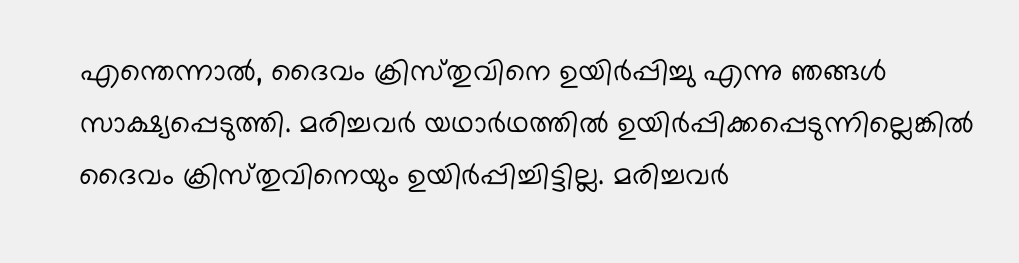എന്തെന്നാൽ, ദൈവം ക്രിസ്‌തുവിനെ ഉയിർപ്പിച്ചു എന്നു ഞങ്ങൾ സാക്ഷ്യപ്പെടുത്തി. മരിച്ചവർ യഥാർഥത്തിൽ ഉയിർപ്പിക്കപ്പെടുന്നില്ലെങ്കിൽ ദൈവം ക്രിസ്‌തുവിനെയും ഉയിർപ്പിച്ചിട്ടില്ല. മരിച്ചവർ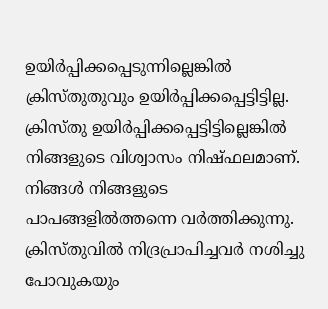ഉയിർപ്പിക്കപ്പെടുന്നില്ലെങ്കിൽ ക്രിസ്തുതുവും ഉയിർപ്പിക്കപ്പെട്ടിട്ടില്ല. ക്രിസ്‌തു ഉയിർപ്പിക്കപ്പെട്ടിട്ടില്ലെങ്കിൽ നിങ്ങളുടെ വിശ്വാസം നിഷ്ഫലമാണ്. നിങ്ങൾ നിങ്ങളുടെ പാപങ്ങളിൽത്തന്നെ വർത്തിക്കുന്നു. ക്രിസ്തുവിൽ നിദ്രപ്രാപിച്ചവർ നശിച്ചു പോവുകയും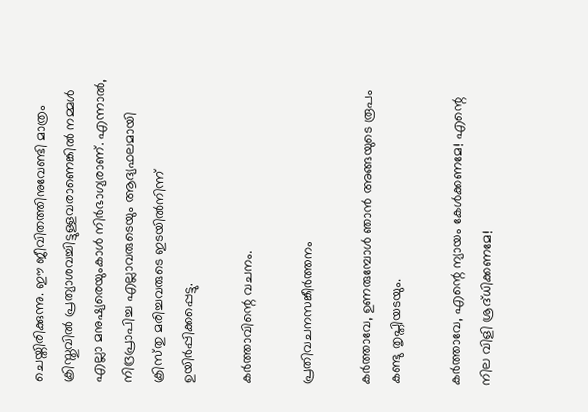ചെയ്തിരിക്കുന്നു. ഈ ജീവിതത്തിനുവേണ്ടി മാത്രം ക്രിസ്തുവിൽ പ്രത്യാശവച്ചിട്ടുള്ളവരാണെങ്കിൽ നമ്മൾ എല്ലാ മനുഷ്യരെയുംകാൾ നിർഭാഗ്യരാണ്. എന്നാൽ, നിദ്രപ്രാപിച്ച എല്ലാവരുടെയും ആദ്യഫലമായി ക്രിസ്‌തു മരിച്ചവരുടെ ഇടയിൽനിന്ന് ഉയിർപ്പിക്കപ്പെട്ടു.

കർത്താവിന്റെ വചനം.

പ്രതിവചനസങ്കീർത്തനം

കർത്താവേ, ഉണരുമ്പോൾ ഞാൻ അങ്ങയുടെ രൂപം കണ്ടു തൃപ്തിയടയും.

കർത്താവേ, എന്റെ ന്യായം കേൾക്കണമേ! എന്റെ നില വിളി ശ്രദ്‌ധിക്കണമേ!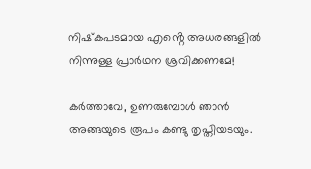നിഷ്‌കപടമായ എൻ്റെ അധരങ്ങളിൽ നിന്നുള്ള പ്രാർഥന ശ്രവിക്കണമേ!

കർത്താവേ, ഉണരുമ്പോൾ ഞാൻ അങ്ങയുടെ രൂപം കണ്ടു തൃപ്തിയടയും.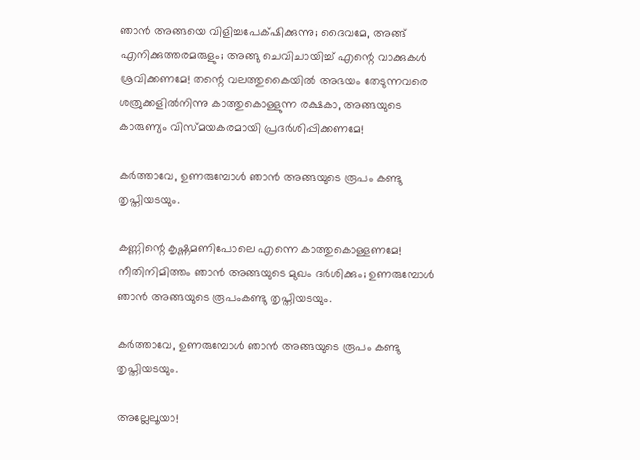ഞാൻ അങ്ങയെ വിളിച്ചപേക്‌ഷിക്കുന്നു; ദൈവമേ, അങ്ങ് എനിക്കുത്തരമരുളും; അങ്ങു ചെവിചായിച്ച് എന്റെ വാക്കുകൾ ശ്രവിക്കണമേ! തന്റെ വലത്തുകൈയിൽ അഭയം തേടുന്നവരെ ശത്രുക്കളിൽനിന്നു കാത്തുകൊള്ളുന്ന രക്ഷകാ, അങ്ങയുടെ കാരുണ്യം വിസ്‌മയകരമായി പ്രദർശിപ്പിക്കണമേ!

കർത്താവേ, ഉണരുമ്പോൾ ഞാൻ അങ്ങയുടെ രൂപം കണ്ടു തൃപ്തിയടയും.

കണ്ണിന്റെ കൃഷ്ണ‌മണിപോലെ എന്നെ കാത്തുകൊള്ളണമേ! നീതിനിമിത്തം ഞാൻ അങ്ങയുടെ മുഖം ദർശിക്കും; ഉണരുമ്പോൾ ഞാൻ അങ്ങയുടെ രൂപംകണ്ടു തൃപ്തിയടയും.

കർത്താവേ, ഉണരുമ്പോൾ ഞാൻ അങ്ങയുടെ രൂപം കണ്ടു തൃപ്തിയടയും.

അല്ലേലൂയാ!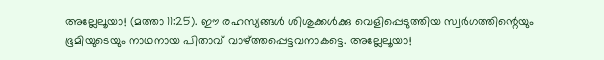അല്ലേലൂയാ! (മത്താ 11:25). ഈ രഹസ്യങ്ങൾ ശിശുക്കൾക്കു വെളിപ്പെടുത്തിയ സ്വർഗത്തിന്റെയും ഭൂമിയുടെയും നാഥനായ പിതാവ് വാഴ്ത്തപ്പെട്ടവനാകട്ടെ. അല്ലേലൂയാ!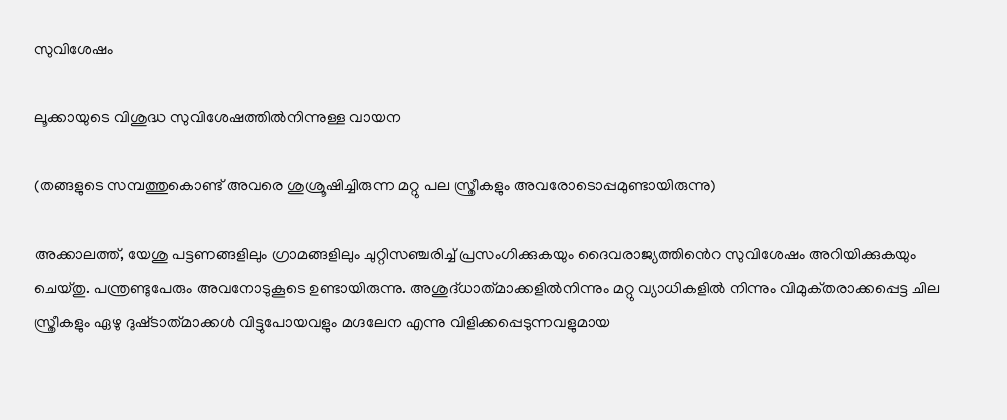സുവിശേഷം

ലൂക്കായുടെ വിശുദ്ധ സുവിശേഷത്തിൽനിന്നുള്ള വായന

(തങ്ങളുടെ സമ്പത്തുകൊണ്ട് അവരെ ശുശ്രൂഷിച്ചിരുന്ന മറ്റു പല സ്ത്രീകളും അവരോടൊപ്പമുണ്ടായിരുന്നു)

അക്കാലത്ത്, യേശു പട്ടണങ്ങളിലും ഗ്രാമങ്ങളിലും ചുറ്റിസഞ്ചരിച്ച് പ്രസംഗിക്കുകയും ദൈവരാജ്യത്തിൻെറ സുവിശേഷം അറിയിക്കുകയും ചെയ്തു. പന്ത്രണ്ടുപേരും അവനോടുകൂടെ ഉണ്ടായിരുന്നു. അശുദ്‌ധാത്‌മാക്കളിൽനിന്നും മറ്റു വ്യാധികളിൽ നിന്നും വിമുക്‌തരാക്കപ്പെട്ട ചില സ്ത്രീകളും ഏഴു ദുഷ്‌ടാത്‌മാക്കൾ വിട്ടുപോയവളും മഗ്ദ‌ലേന എന്നു വിളിക്കപ്പെടുന്നവളുമായ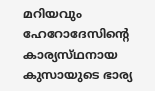മറിയവും ഹേറോദേസിൻ്റെ കാര്യസ്‌ഥനായ കുസായുടെ ഭാര്യ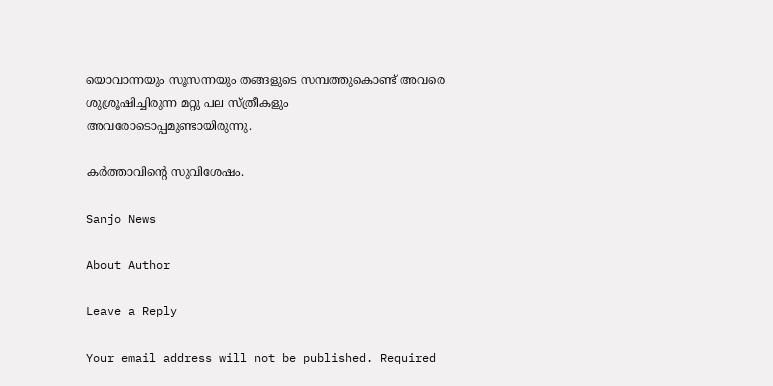യൊവാന്നയും സൂസന്നയും തങ്ങളുടെ സമ്പത്തുകൊണ്ട് അവരെ ശുശ്രൂഷിച്ചിരുന്ന മറ്റു പല സ്ത്രീകളും അവരോടൊപ്പമുണ്ടായിരുന്നു.

കർത്താവിന്റെ സുവിശേഷം.

Sanjo News

About Author

Leave a Reply

Your email address will not be published. Required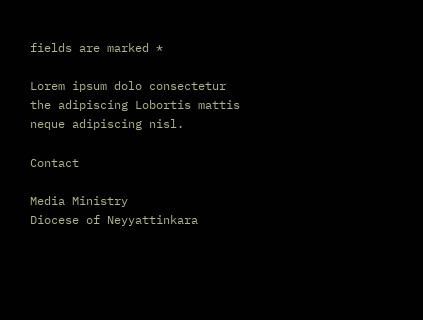fields are marked *

Lorem ipsum dolo consectetur the adipiscing Lobortis mattis neque adipiscing nisl.

Contact

Media Ministry
Diocese of Neyyattinkara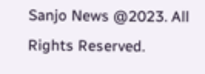Sanjo News @2023. All Rights Reserved.